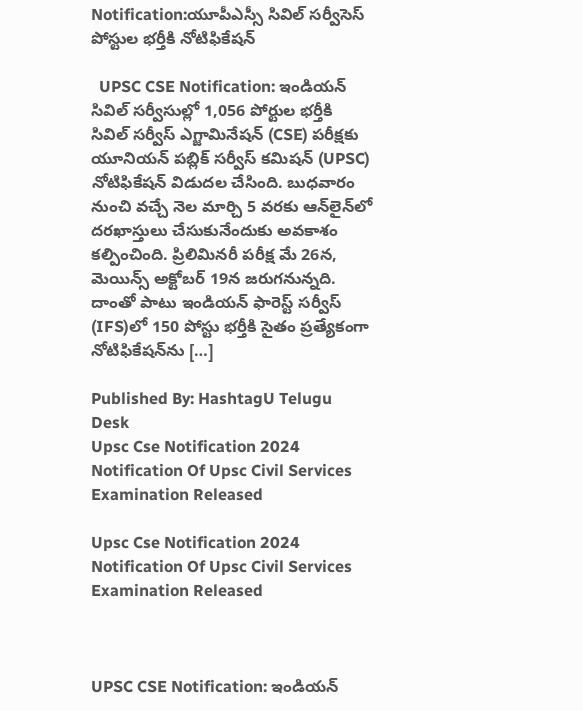Notification:యూపీఎస్సీ సివిల్‌ సర్వీసెస్‌ పోస్టుల భర్తీకి నోటిఫికేషన్‌

  UPSC CSE Notification: ఇండియన్‌ సివిల్‌ సర్వీసుల్లో 1,056 పోర్టుల భర్తీకి సివిల్ సర్వీస్ ఎగ్జామినేషన్ (CSE) పరీక్షకు యూనియన్ పబ్లిక్ సర్వీస్ కమిషన్ (UPSC) నోటిఫికేషన్‌ విడుదల చేసింది. బుధవారం నుంచి వచ్చే నెల మార్చి 5 వరకు ఆన్‌లైన్‌లో దరఖాస్తులు చేసుకునేందుకు అవకాశం కల్పించింది. ప్రిలిమినరీ పరీక్ష మే 26న, మెయిన్స్ అక్టోబర్ 19న జరుగనున్నది. దాంతో పాటు ఇండియన్‌ ఫారెస్ట్‌ సర్వీస్‌ (IFS)లో 150 పోస్టు భర్తీకి సైతం ప్రత్యేకంగా నోటిఫికేషన్‌ను […]

Published By: HashtagU Telugu Desk
Upsc Cse Notification 2024 Notification Of Upsc Civil Services Examination Released

Upsc Cse Notification 2024 Notification Of Upsc Civil Services Examination Released



UPSC CSE Notification: ఇండియన్‌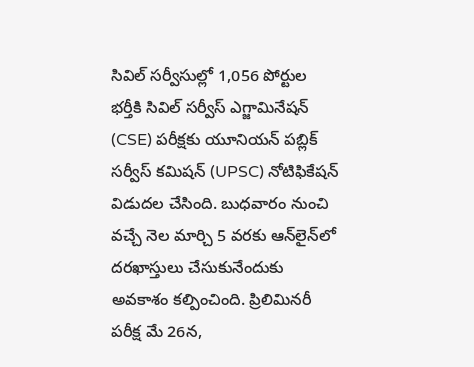సివిల్‌ సర్వీసుల్లో 1,056 పోర్టుల భర్తీకి సివిల్ సర్వీస్ ఎగ్జామినేషన్ (CSE) పరీక్షకు యూనియన్ పబ్లిక్ సర్వీస్ కమిషన్ (UPSC) నోటిఫికేషన్‌ విడుదల చేసింది. బుధవారం నుంచి వచ్చే నెల మార్చి 5 వరకు ఆన్‌లైన్‌లో దరఖాస్తులు చేసుకునేందుకు అవకాశం కల్పించింది. ప్రిలిమినరీ పరీక్ష మే 26న,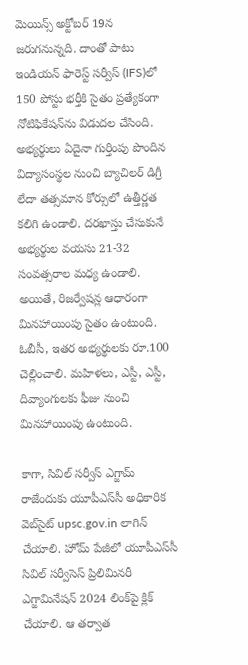మెయిన్స్ అక్టోబర్ 19న జరుగనున్నది. దాంతో పాటు ఇండియన్‌ ఫారెస్ట్‌ సర్వీస్‌ (IFS)లో 150 పోస్టు భర్తీకి సైతం ప్రత్యేకంగా నోటిఫికేషన్‌ను విడుదల చేసింది. అభ్యర్థులు ఏదైనా గుర్తింపు పొందిన విద్యాసంస్థల నుంచి బ్యాచిలర్ డిగ్రీ లేదా తత్సమాన కోర్సులో ఉత్తీర్ణత కలిగి ఉండాలి. దరఖాస్తు చేసుకునే అభ్యర్థుల వయసు 21-32 సంవత్సరాల మధ్య ఉండాలి. అయితే, రిజర్వేషన్ల ఆధారంగా మినహాయింపు సైతం ఉంటుంది. ఓబీసీ, ఇతర అభ్యర్థులకు రూ.100 చెల్లించాలి. మహిళలు, ఎస్టీ, ఎస్టీ, దివ్యాంగులకు ఫీజు నుంచి మినహాయింపు ఉంటుంది.

కాగా, సివిల్‌ సర్వీస్‌ ఎగ్జామ్‌ రాజేందుకు యూపీఎస్‌సీ అధికారిక వెబ్‌సైట్ upsc.gov.in లాగిన్‌ చేయాలి. హోమ్ పేజీలో యూపీఎస్‌సీ సివిల్ సర్వీసెస్ ప్రిలిమినరీ ఎగ్జామినేషన్ 2024 లింక్‌పై క్లిక్ చేయాలి. ఆ తర్వాత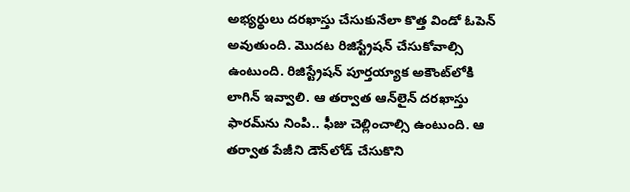అభ్యర్థులు దరఖాస్తు చేసుకునేలా కొత్త విండో ఓపెన్‌ అవుతుంది. మొదట రిజిస్ట్రేషన్‌ చేసుకోవాల్సి ఉంటుంది. రిజిస్ట్రేషన్‌ పూర్తయ్యాక అకౌంట్‌లోకి లాగిన్‌ ఇవ్వాలి. ఆ తర్వాత ఆన్‌లైన్‌ దరఖాస్తు ఫారమ్‌ను నింపి.. ఫీజు చెల్లించాల్సి ఉంటుంది. ఆ తర్వాత పేజీని డౌన్‌లోడ్ చేసుకొని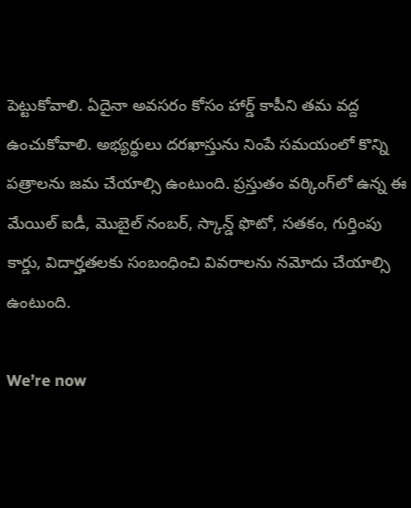పెట్టుకోవాలి. ఏదైనా అవసరం కోసం హార్డ్‌ కాపీని తమ వద్ద ఉంచుకోవాలి. అభ్యర్థులు దరఖాస్తును నింపే సమయంలో కొన్ని పత్రాలను జమ చేయాల్సి ఉంటుంది. ప్రస్తుతం వర్కింగ్‌లో ఉన్న ఈ మేయిల్‌ ఐడీ, మొబైల్‌ నంబర్‌, స్కాన్డ్‌ ఫొటో, సతకం, గుర్తింపు కార్డు, విదార్హతలకు సంబంధించి వివరాలను నమోదు చేయాల్సి ఉంటుంది.

We’re now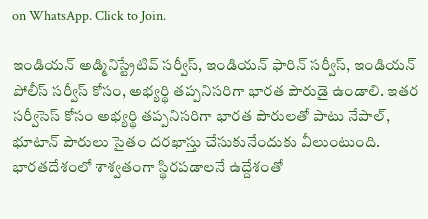on WhatsApp. Click to Join.

ఇండియన్ అడ్మినిస్ట్రేటివ్ సర్వీస్, ఇండియన్ ఫారిన్ సర్వీస్, ఇండియన్ పోలీస్ సర్వీస్ కోసం, అభ్యర్థి తప్పనిసరిగా భారత పౌరుడై ఉండాలి. ఇతర సర్వీసెస్‌ కోసం అభ్యర్థి తప్పనిసరిగా భారత పౌరులతో పాటు నేపాల్‌, భూటాన్‌ పౌరులు సైతం దరఖాస్తు చేసుకునేందుకు వీలుంటుంది. భారతదేశంలో శాశ్వతంగా స్థిరపడాలనే ఉద్దేశంతో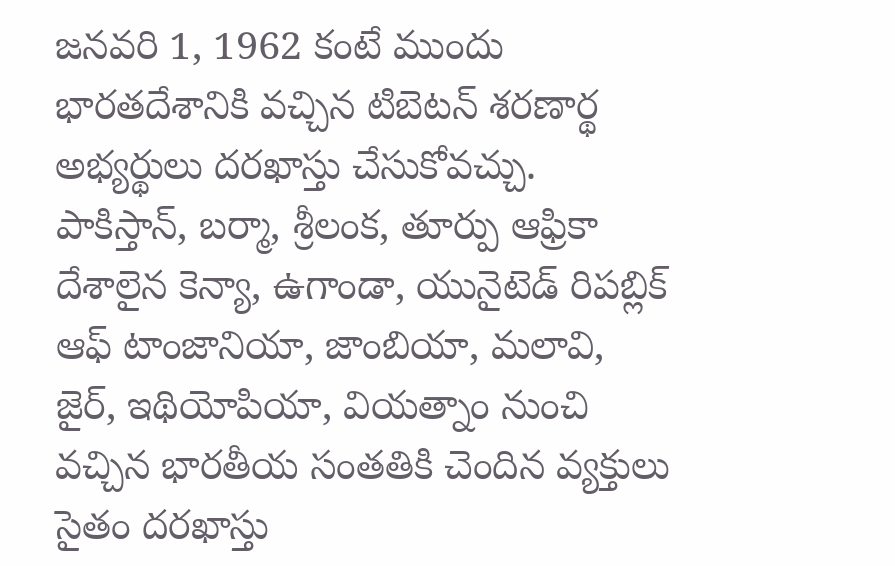జనవరి 1, 1962 కంటే ముందు భారతదేశానికి వచ్చిన టిబెటన్ శరణార్థ అభ్యర్థులు దరఖాస్తు చేసుకోవచ్చు. పాకిస్తాన్, బర్మా, శ్రీలంక, తూర్పు ఆఫ్రికా దేశాలైన కెన్యా, ఉగాండా, యునైటెడ్ రిపబ్లిక్ ఆఫ్ టాంజానియా, జాంబియా, మలావి, జైర్, ఇథియోపియా, వియత్నాం నుంచి వచ్చిన భారతీయ సంతతికి చెందిన వ్యక్తులు సైతం దరఖాస్తు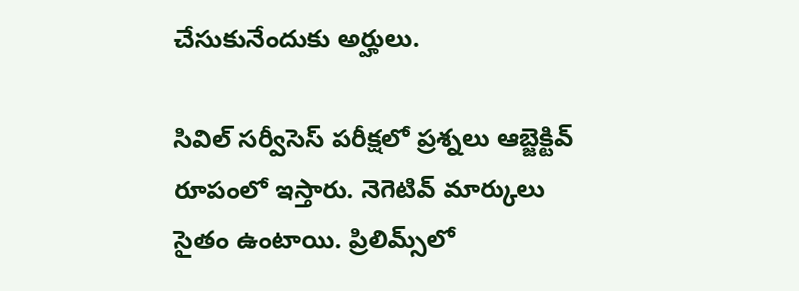చేసుకునేందుకు అర్హులు.

సివిల్‌ సర్వీసెస్‌ పరీక్షలో ప్రశ్నలు ఆబ్జెక్టివ్ రూపంలో ఇస్తారు. నెగెటివ్ మార్కులు సైతం ఉంటాయి. ప్రిలిమ్స్‌లో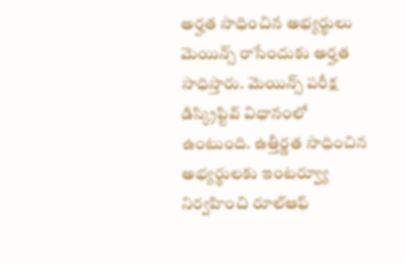అర్హత సాధించిన అభ్యర్థులు మెయిన్స్‌ రాసేందుకు అర్హత సాధిస్తారు. మెయిన్స్‌ పరీక్ష డిస్క్రిప్టివ్‌ విధానంలో ఉంటుంది. ఉత్తీర్ణత సాధించిన అభ్యర్థులకు ఇంటర్వ్యూ నిర్వహించి రూల్‌ఆఫ్‌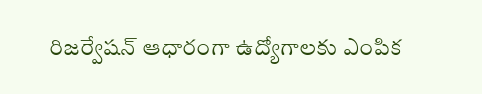రిజర్వేషన్‌ ఆధారంగా ఉద్యోగాలకు ఎంపిక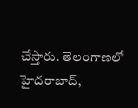చేస్తారు. తెలంగాణలో హైదరాబాద్‌,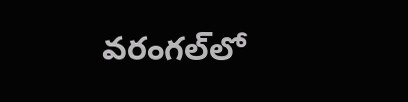వరంగల్‌లో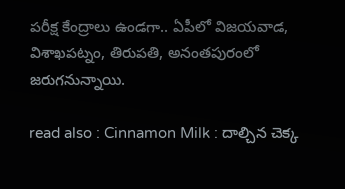పరీక్ష కేంద్రాలు ఉండగా.. ఏపీలో విజయవాడ, విశాఖపట్నం, తిరుపతి, అనంతపురంలో జరుగనున్నాయి.

read also : Cinnamon Milk : దాల్చిన చెక్క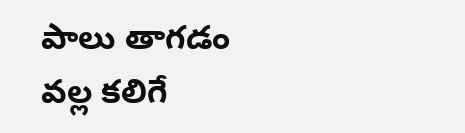పాలు తాగడం వల్ల కలిగే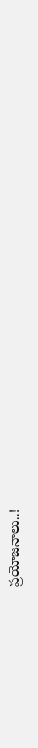ప్రయోజనాలు..!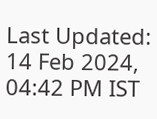Last Updated: 14 Feb 2024, 04:42 PM IST